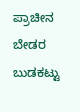ಪ್ರಾಚೀನ ಬೇಡರ ಬುಡಕಟ್ಟು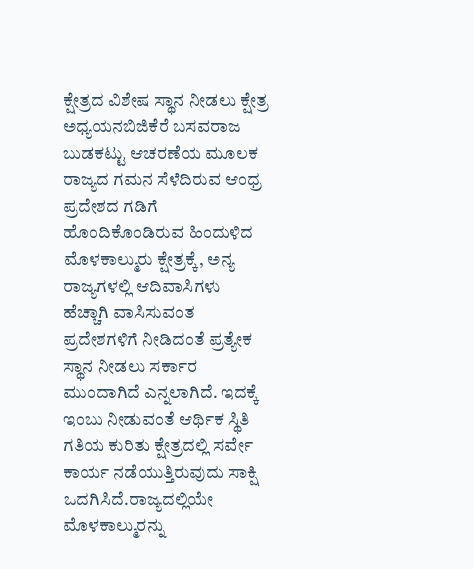ಕ್ಷೇತ್ರದ ವಿಶೇಷ ಸ್ಥಾನ ನೀಡಲು ಕ್ಷೇತ್ರ ಅಧ್ಯಯನಬಿಜಿಕೆರೆ ಬಸವರಾಜ
ಬುಡಕಟ್ಟು ಆಚರಣೆಯ ಮೂಲಕ ರಾಜ್ಯದ ಗಮನ ಸೆಳೆದಿರುವ ಆಂಧ್ರ ಪ್ರದೇಶದ ಗಡಿಗೆ ಹೊಂದಿಕೊಂಡಿರುವ ಹಿಂದುಳಿದ ಮೊಳಕಾಲ್ಮುರು ಕ್ಷೇತ್ರಕ್ಕೆ, ಅನ್ಯ ರಾಜ್ಯಗಳಲ್ಲಿ ಆದಿವಾಸಿಗಳು ಹೆಚ್ಚಾಗಿ ವಾಸಿಸುವಂತ ಪ್ರದೇಶಗಳಿಗೆ ನೀಡಿದಂತೆ ಪ್ರತ್ಯೇಕ ಸ್ಥಾನ ನೀಡಲು ಸರ್ಕಾರ ಮುಂದಾಗಿದೆ ಎನ್ನಲಾಗಿದೆ. ಇದಕ್ಕೆ ಇಂಬು ನೀಡುವಂತೆ ಆರ್ಥಿಕ ಸ್ಥಿತಿ ಗತಿಯ ಕುರಿತು ಕ್ಷೇತ್ರದಲ್ಲಿ ಸರ್ವೇ ಕಾರ್ಯ ನಡೆಯುತ್ತಿರುವುದು ಸಾಕ್ಷಿ ಒದಗಿಸಿದೆ.ರಾಜ್ಯದಲ್ಲಿಯೇ ಮೊಳಕಾಲ್ಮುರನ್ನು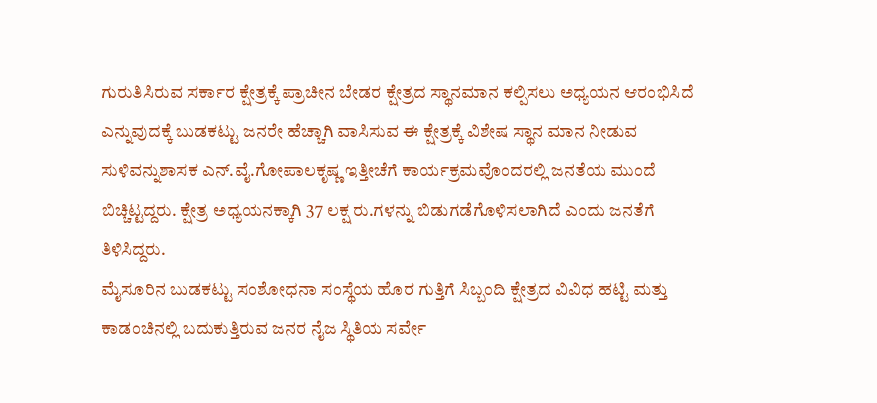ಗುರುತಿಸಿರುವ ಸರ್ಕಾರ ಕ್ಷೇತ್ರಕ್ಕೆ ಪ್ರಾಚೀನ ಬೇಡರ ಕ್ಷೇತ್ರದ ಸ್ಥಾನಮಾನ ಕಲ್ಪಿಸಲು ಅಧ್ಯಯನ ಆರಂಭಿಸಿದೆ ಎನ್ನುವುದಕ್ಕೆ ಬುಡಕಟ್ಟು ಜನರೇ ಹೆಚ್ಚಾಗಿ ವಾಸಿಸುವ ಈ ಕ್ಷೇತ್ರಕ್ಕೆ ವಿಶೇಷ ಸ್ಥಾನ ಮಾನ ನೀಡುವ ಸುಳಿವನ್ನುಶಾಸಕ ಎನ್.ವೈ.ಗೋಪಾಲಕೃಷ್ಣ ಇತ್ತೀಚೆಗೆ ಕಾರ್ಯಕ್ರಮವೊಂದರಲ್ಲಿ ಜನತೆಯ ಮುಂದೆ ಬಿಚ್ಚಿಟ್ಟದ್ದರು. ಕ್ಷೇತ್ರ ಅಧ್ಯಯನಕ್ಕಾಗಿ 37 ಲಕ್ಷ ರು.ಗಳನ್ನು ಬಿಡುಗಡೆಗೊಳಿಸಲಾಗಿದೆ ಎಂದು ಜನತೆಗೆ ತಿಳಿಸಿದ್ದರು.
ಮೈಸೂರಿನ ಬುಡಕಟ್ಟು ಸಂಶೋಧನಾ ಸಂಸ್ಥೆಯ ಹೊರ ಗುತ್ತಿಗೆ ಸಿಬ್ಬಂದಿ ಕ್ಷೇತ್ರದ ವಿವಿಧ ಹಟ್ಟಿ ಮತ್ತು ಕಾಡಂಚಿನಲ್ಲಿ ಬದುಕುತ್ತಿರುವ ಜನರ ನೈಜ ಸ್ಥಿತಿಯ ಸರ್ವೇ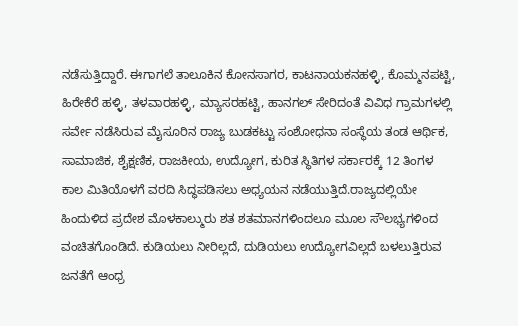ನಡೆಸುತ್ತಿದ್ದಾರೆ. ಈಗಾಗಲೆ ತಾಲೂಕಿನ ಕೋನಸಾಗರ, ಕಾಟನಾಯಕನಹಳ್ಳಿ, ಕೊಮ್ಮನಪಟ್ಟಿ, ಹಿರೇಕೆರೆ ಹಳ್ಳಿ, ತಳವಾರಹಳ್ಳಿ, ಮ್ಯಾಸರಹಟ್ಟಿ, ಹಾನಗಲ್ ಸೇರಿದಂತೆ ವಿವಿಧ ಗ್ರಾಮಗಳಲ್ಲಿ ಸರ್ವೇ ನಡೆಸಿರುವ ಮೈಸೂರಿನ ರಾಜ್ಯ ಬುಡಕಟ್ಟು ಸಂಶೋಧನಾ ಸಂಸ್ಥೆಯ ತಂಡ ಆರ್ಥಿಕ, ಸಾಮಾಜಿಕ, ಶೈಕ್ಷಣಿಕ, ರಾಜಕೀಯ, ಉದ್ಯೋಗ, ಕುರಿತ ಸ್ಥಿತಿಗಳ ಸರ್ಕಾರಕ್ಕೆ 12 ತಿಂಗಳ ಕಾಲ ಮಿತಿಯೊಳಗೆ ವರದಿ ಸಿದ್ಧಪಡಿಸಲು ಅಧ್ಯಯನ ನಡೆಯುತ್ತಿದೆ.ರಾಜ್ಯದಲ್ಲಿಯೇ ಹಿಂದುಳಿದ ಪ್ರದೇಶ ಮೊಳಕಾಲ್ಮುರು ಶತ ಶತಮಾನಗಳಿಂದಲೂ ಮೂಲ ಸೌಲಭ್ಯಗಳಿಂದ ವಂಚಿತಗೊಂಡಿದೆ. ಕುಡಿಯಲು ನೀರಿಲ್ಲದೆ, ದುಡಿಯಲು ಉದ್ಯೋಗವಿಲ್ಲದೆ ಬಳಲುತ್ತಿರುವ ಜನತೆಗೆ ಆಂಧ್ರ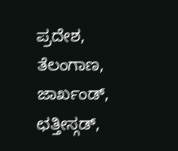ಪ್ರದೇಶ, ತೆಲಂಗಾಣ, ಜಾರ್ಖಂಡ್, ಛತ್ತೀಸ್ಗಡ್,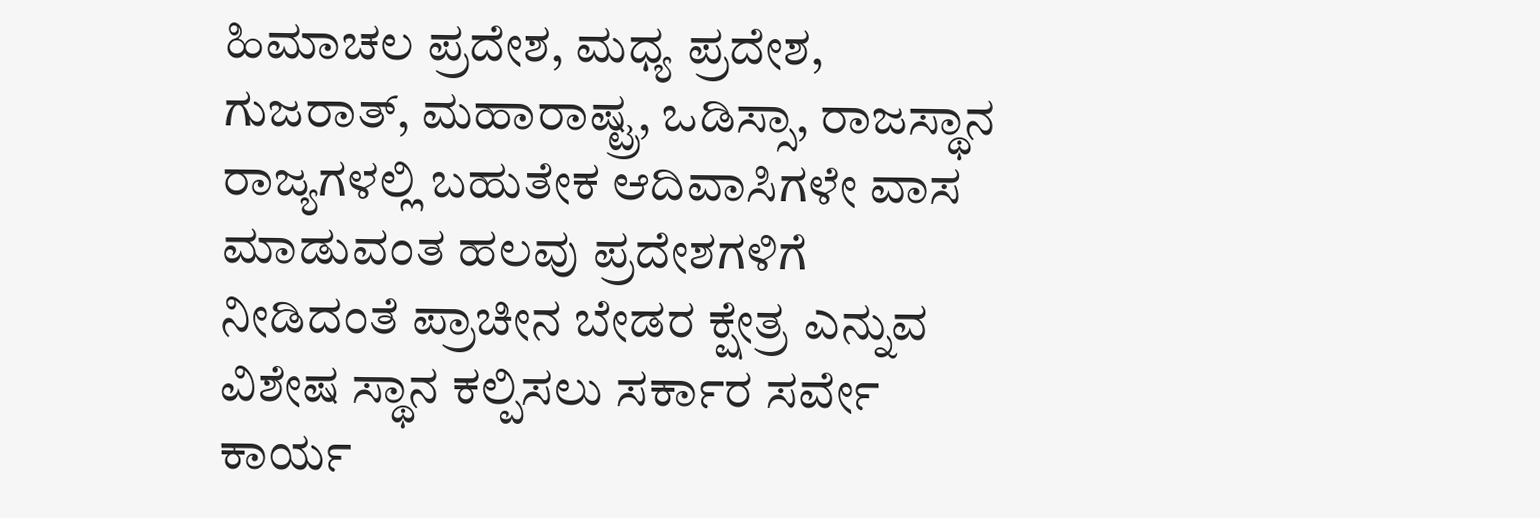ಹಿಮಾಚಲ ಪ್ರದೇಶ, ಮಧ್ಯ ಪ್ರದೇಶ, ಗುಜರಾತ್, ಮಹಾರಾಷ್ಟ್ರ, ಒಡಿಸ್ಸಾ, ರಾಜಸ್ಥಾನ ರಾಜ್ಯಗಳಲ್ಲಿ ಬಹುತೇಕ ಆದಿವಾಸಿಗಳೇ ವಾಸ ಮಾಡುವಂತ ಹಲವು ಪ್ರದೇಶಗಳಿಗೆ ನೀಡಿದಂತೆ ಪ್ರಾಚೀನ ಬೇಡರ ಕ್ಷೇತ್ರ ಎನ್ನುವ ವಿಶೇಷ ಸ್ಥಾನ ಕಲ್ಪಿಸಲು ಸರ್ಕಾರ ಸರ್ವೇ ಕಾರ್ಯ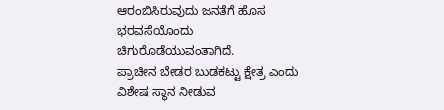ಆರಂಬಿಸಿರುವುದು ಜನತೆಗೆ ಹೊಸ ಭರವಸೆಯೊಂದು ಚಿಗುರೊಡೆಯುವಂತಾಗಿದೆ.
ಪ್ರಾಚೀನ ಬೇಡರ ಬುಡಕಟ್ಟು ಕ್ಷೇತ್ರ ಎಂದು ವಿಶೇಷ ಸ್ಥಾನ ನೀಡುವ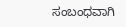ಸಂಬಂಧವಾಗಿ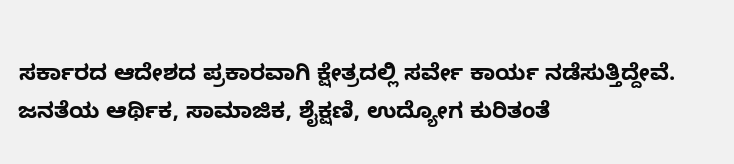ಸರ್ಕಾರದ ಆದೇಶದ ಪ್ರಕಾರವಾಗಿ ಕ್ಷೇತ್ರದಲ್ಲಿ ಸರ್ವೇ ಕಾರ್ಯ ನಡೆಸುತ್ತಿದ್ದೇವೆ. ಜನತೆಯ ಆರ್ಥಿಕ, ಸಾಮಾಜಿಕ, ಶೈಕ್ಷಣಿ, ಉದ್ಯೋಗ ಕುರಿತಂತೆ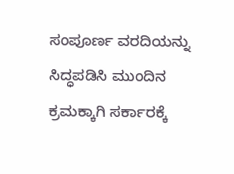ಸಂಪೂರ್ಣ ವರದಿಯನ್ನು ಸಿದ್ಧಪಡಿಸಿ ಮುಂದಿನ ಕ್ರಮಕ್ಕಾಗಿ ಸರ್ಕಾರಕ್ಕೆ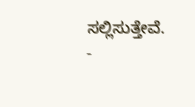ಸಲ್ಲಿಸುತ್ತೇವೆ.
-